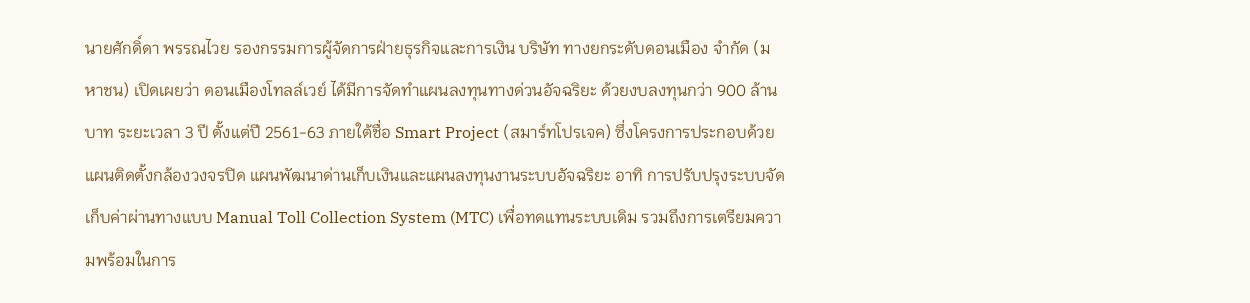นายศักดิ์ดา พรรณไวย รองกรรมการผู้จัดการฝ่ายธุรกิจและการเงิน บริษัท ทางยกระดับดอนเมือง จำกัด (มหาชน) เปิดเผยว่า ดอนเมืองโทลล์เวย์ ได้มีการจัดทำแผนลงทุนทางด่วนอัจฉริยะ ด้วยงบลงทุนกว่า 900 ล้านบาท ระยะเวลา 3 ปี ตั้งแต่ปี 2561-63 ภายใต้ชื่อ Smart Project (สมาร์ทโปรเจค) ซึ่งโครงการประกอบด้วยแผนติดตั้งกล้องวงจรปิด แผนพัฒนาด่านเก็บเงินและแผนลงทุนงานระบบอัจฉริยะ อาทิ การปรับปรุงระบบจัดเก็บค่าผ่านทางแบบ Manual Toll Collection System (MTC) เพื่อทดแทนระบบเดิม รวมถึงการเตรียมความพร้อมในการ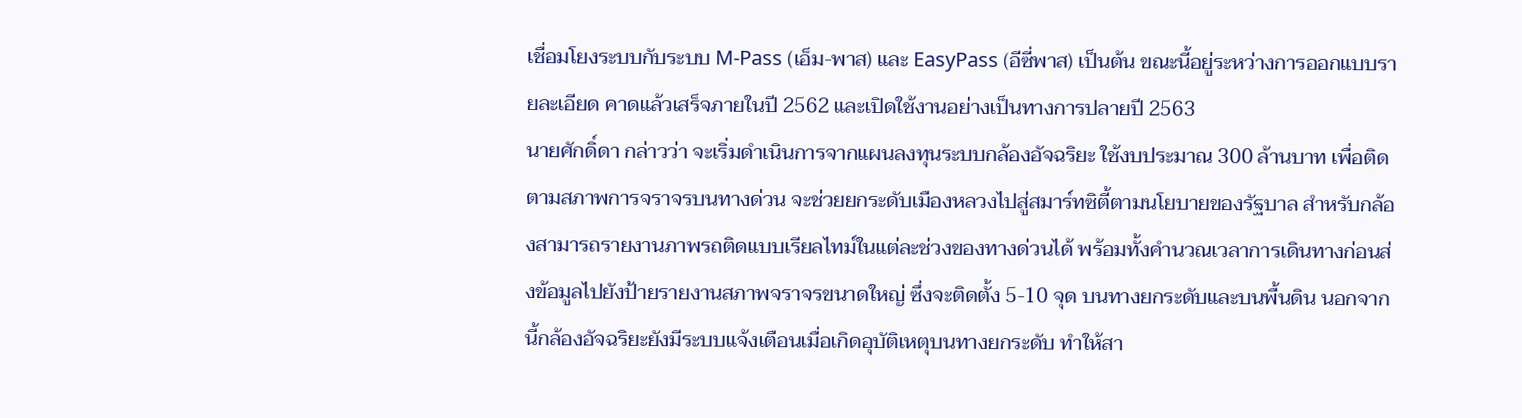เชื่อมโยงระบบกับระบบ M-Pass (เอ็ม-พาส) และ EasyPass (อีซี่พาส) เป็นต้น ขณะนี้อยู่ระหว่างการออกแบบรายละเอียด คาดแล้วเสร็จภายในปี 2562 และเปิดใช้งานอย่างเป็นทางการปลายปี 2563
นายศักดิ์ดา กล่าวว่า จะเริ่มดำเนินการจากแผนลงทุนระบบกล้องอัจฉริยะ ใช้งบประมาณ 300 ล้านบาท เพื่อติดตามสภาพการจราจรบนทางด่วน จะช่วยยกระดับเมืองหลวงไปสู่สมาร์ทซิตี้ตามนโยบายของรัฐบาล สำหรับกล้องสามารถรายงานภาพรถติดแบบเรียลไทม์ในแต่ละช่วงของทางด่วนได้ พร้อมทั้งคำนวณเวลาการเดินทางก่อนส่งข้อมูลไปยังป้ายรายงานสภาพจราจรขนาดใหญ่ ซึ่งจะติดตั้ง 5-10 จุด บนทางยกระดับและบนพื้นดิน นอกจากนี้กล้องอัจฉริยะยังมีระบบแจ้งเตือนเมื่อเกิดอุบัติเหตุบนทางยกระดับ ทำให้สา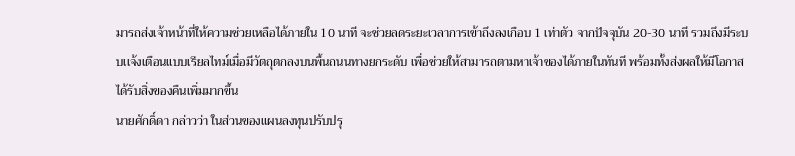มารถส่งเจ้าหน้าที่ให้ความช่วยเหลือได้ภายใน 10 นาที จะช่วยลดระยะเวลาการเข้าถึงลงเกือบ 1 เท่าตัว จากปัจจุบัน 20-30 นาที รวมถึงมีระบบเเจ้งเตือนแบบเรียลไทม์เมื่อมีวัตถุตกลงบนพื้นถนนทางยกระดับ เพื่อช่วยให้สามารถตามหาเจ้าของได้ภายในทันที พร้อมทั้งส่งผลให้มีโอกาสได้รับสิ่งของคืนเพิ่มมากขึ้น
นายศักดิ์ดา กล่าวว่า ในส่วนของแผนลงทุนปรับปรุ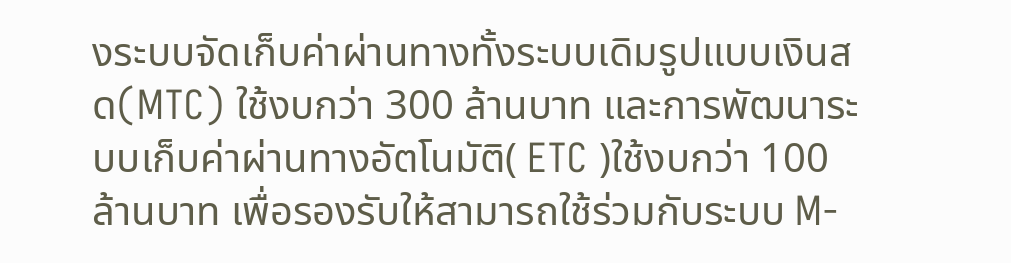งระบบจัดเก็บค่าผ่านทางทั้งระบบเดิมรูปแบบเงินสด(MTC) ใช้งบกว่า 300 ล้านบาท และการพัฒนาระบบเก็บค่าผ่านทางอัตโนมัติ( ETC )ใช้งบกว่า 100 ล้านบาท เพื่อรองรับให้สามารถใช้ร่วมกับระบบ M-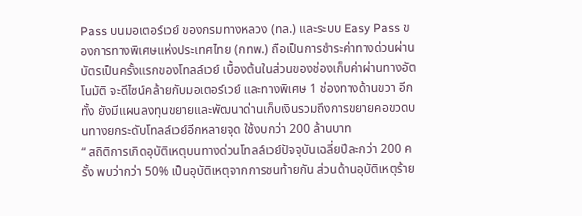Pass บนมอเตอร์เวย์ ของกรมทางหลวง (ทล.) และระบบ Easy Pass ของการทางพิเศษแห่งประเทศไทย (กทพ.) ถือเป็นการชำระค่าทางด่วนผ่านบัตรเป็นครั้งแรกของโทลล์เวย์ เบื้องต้นในส่วนของช่องเก็บค่าผ่านทางอัตโนมัติ จะดีไซน์คล้ายกับมอเตอร์เวย์ และทางพิเศษ 1 ช่องทางด้านขวา อีกทั้ง ยังมีแผนลงทุนขยายและพัฒนาด่านเก็บเงินรวมถึงการขยายคอขวดบนทางยกระดับโทลล์เวย์อีกหลายจุด ใช้งบกว่า 200 ล้านบาท
“ สถิติการเกิดอุบัติเหตุบนทางด่วนโทลล์เวย์ปัจจุบันเฉลี่ยปีละกว่า 200 ครั้ง พบว่ากว่า 50% เป็นอุบัติเหตุจากการชนท้ายกัน ส่วนด้านอุบัติเหตุร้าย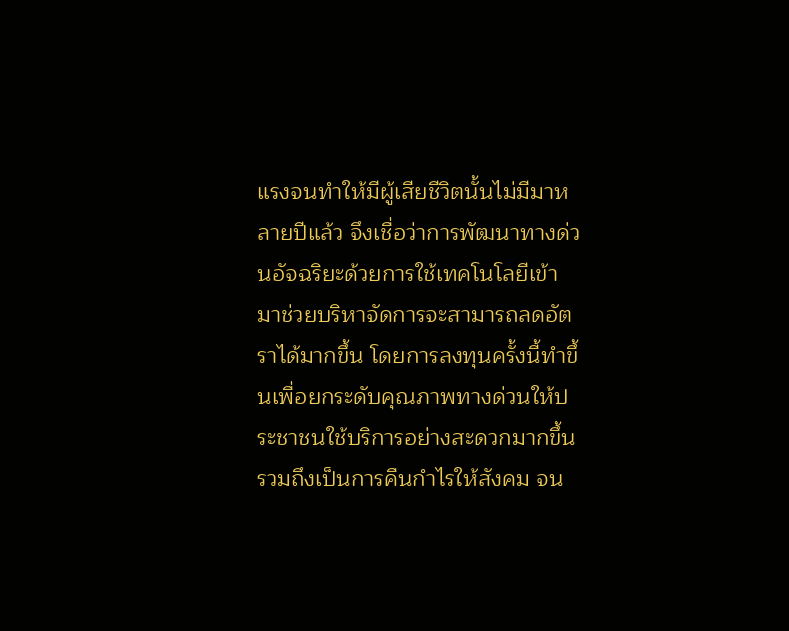แรงจนทำให้มีผู้เสียชีวิตนั้นไม่มีมาหลายปีแล้ว จึงเชื่อว่าการพัฒนาทางด่วนอัจฉริยะด้วยการใช้เทคโนโลยีเข้ามาช่วยบริหาจัดการจะสามารถลดอัตราได้มากขึ้น โดยการลงทุนครั้งนี้ทำขึ้นเพื่อยกระดับคุณภาพทางด่วนให้ประชาชนใช้บริการอย่างสะดวกมากขึ้น รวมถึงเป็นการคืนกำไรให้สังคม จน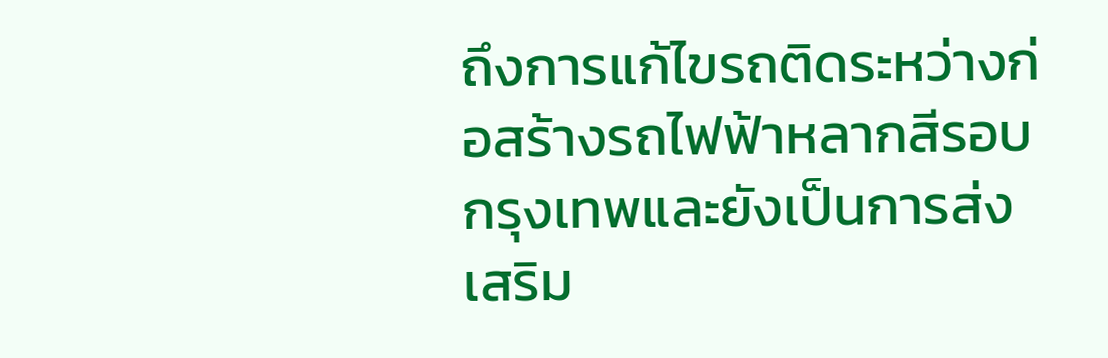ถึงการแก้ไขรถติดระหว่างก่อสร้างรถไฟฟ้าหลากสีรอบกรุงเทพและยังเป็นการส่งเสริม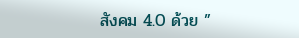สังคม 4.0 ด้วย ”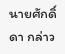นายศักดิ์ดา กล่าว